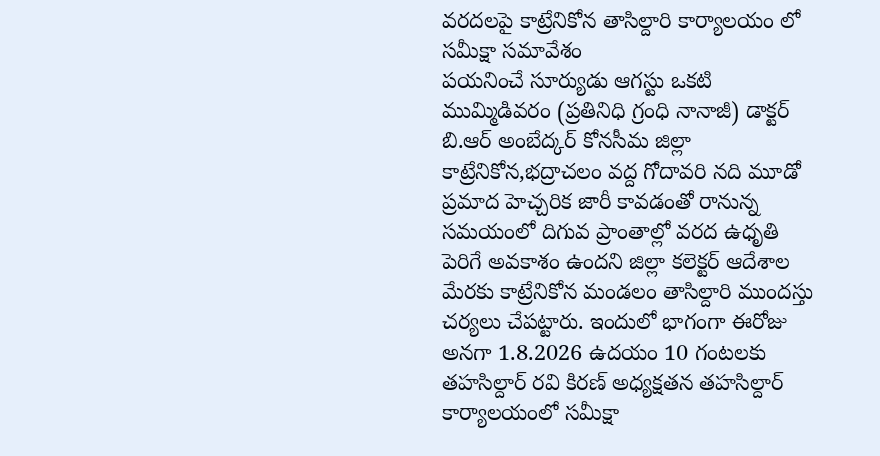వరదలపై కాట్రేనికోన తాసిల్దారి కార్యాలయం లో సమీక్షా సమావేశం
పయనించే సూర్యుడు ఆగస్టు ఒకటి ముమ్మిడివరం (ప్రతినిధి గ్రంధి నానాజీ) డాక్టర్ బి.ఆర్ అంబేద్కర్ కోనసీమ జిల్లా కాట్రేనికోన,భద్రాచలం వద్ద గోదావరి నది మూడో ప్రమాద హెచ్చరిక జారీ కావడంతో రానున్న సమయంలో దిగువ ప్రాంతాల్లో వరద ఉధృతి పెరిగే అవకాశం ఉందని జిల్లా కలెక్టర్ ఆదేశాల మేరకు కాట్రేనికోన మండలం తాసిల్దారి ముందస్తు చర్యలు చేపట్టారు. ఇందులో భాగంగా ఈరోజు అనగా 1.8.2026 ఉదయం 10 గంటలకు తహసిల్దార్ రవి కిరణ్ అధ్యక్షతన తహసిల్దార్ కార్యాలయంలో సమీక్షా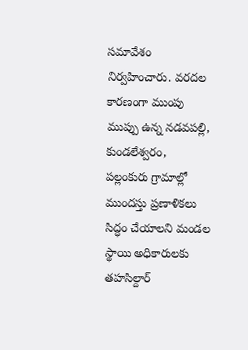సమావేశం నిర్వహించారు. వరదల కారణంగా ముంపు ముప్పు ఉన్న నడవపల్లి, కుండలేశ్వరం, పల్లంకురు గ్రామాల్లో ముందస్తు ప్రణాళికలు సిద్ధం చేయాలని మండల స్థాయి అధికారులకు తహసిల్దార్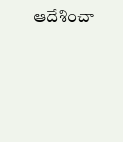ఆదేశించా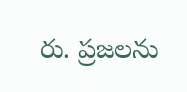రు. ప్రజలను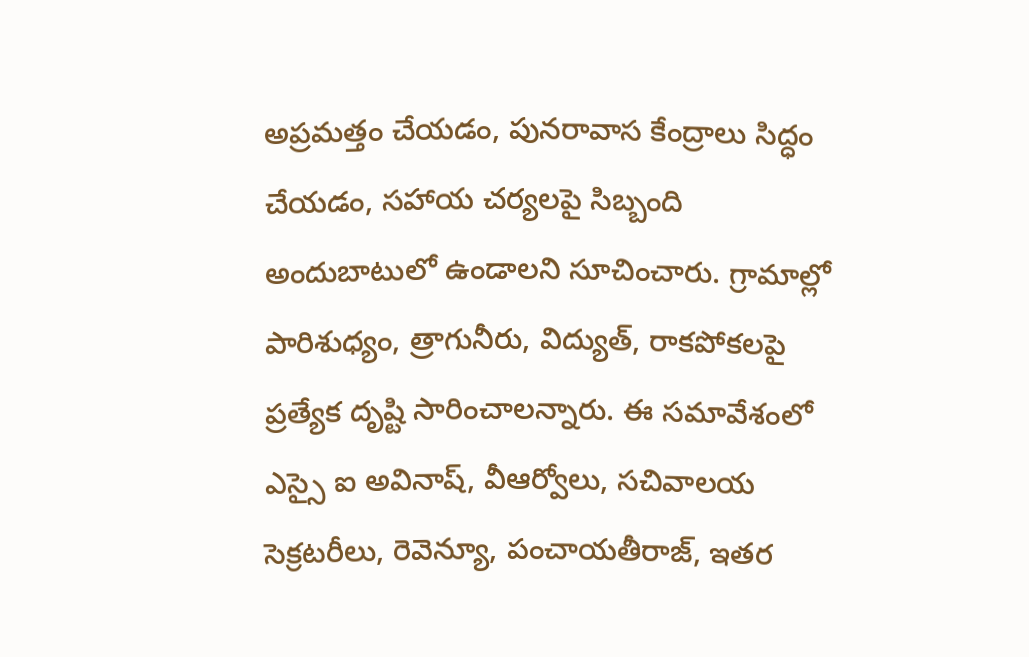అప్రమత్తం చేయడం, పునరావాస కేంద్రాలు సిద్ధం చేయడం, సహాయ చర్యలపై సిబ్బంది అందుబాటులో ఉండాలని సూచించారు. గ్రామాల్లో పారిశుధ్యం, త్రాగునీరు, విద్యుత్, రాకపోకలపై ప్రత్యేక దృష్టి సారించాలన్నారు. ఈ సమావేశంలో ఎస్సై ఐ అవినాష్, వీఆర్వోలు, సచివాలయ సెక్రటరీలు, రెవెన్యూ, పంచాయతీరాజ్, ఇతర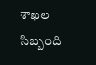శాఖల సిబ్బంది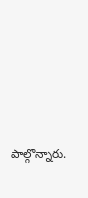పాల్గొన్నారు.